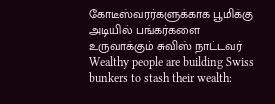கோடீஸ்வரர்களுக்காக பூமிக்கு அடியில் பங்கர்களை உருவாக்கும் சுவிஸ் நாட்டவர்
Wealthy people are building Swiss bunkers to stash their wealth: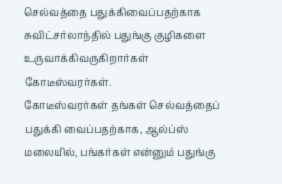செல்வத்தை பதுக்கிவைப்பதற்காக சுவிட்சர்லாந்தில் பதுங்கு குழிகளை உருவாக்கிவருகிறார்கள் கோடீஸ்வரர்கள்.
கோடீஸ்வரர்கள் தங்கள் செல்வத்தைப் பதுக்கி வைப்பதற்காக, ஆல்ப்ஸ் மலையில், பங்கர்கள் என்னும் பதுங்கு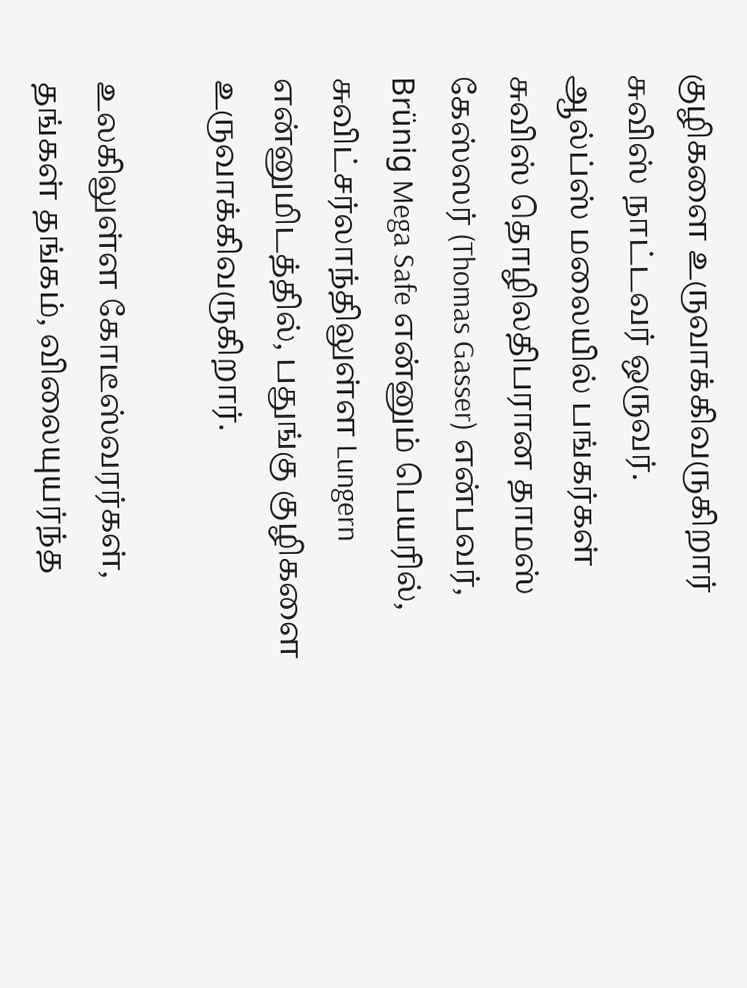குழிகளை உருவாக்கிவருகிறார் சுவிஸ் நாட்டவர் ஒருவர்.
ஆல்ப்ஸ் மலையில் பங்கர்கள்
சுவிஸ் தொழிலதிபரான தாமஸ் கேஸ்ஸர் (Thomas Gasser) என்பவர், Brünig Mega Safe என்னும் பெயரில், சுவிட்சர்லாந்திலுள்ள Lungern என்னுமிடத்தில், பதுங்கு குழிகளை உருவாக்கிவருகிறார்.

உலகிலுள்ள கோடீஸ்வரர்கள், தங்கள் தங்கம், விலையுயர்ந்த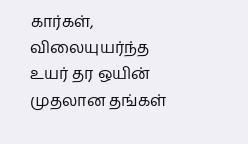கார்கள், விலையுயர்ந்த உயர் தர ஒயின் முதலான தங்கள்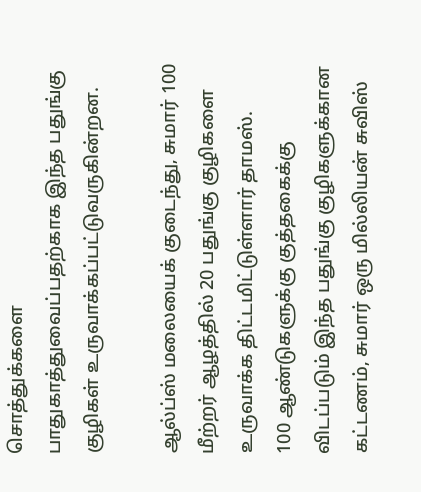சொத்துக்களை பாதுகாத்துவைப்பதற்காக இந்த பதுங்கு குழிகள் உருவாக்கப்பட்டுவருகின்றன.

ஆல்ப்ஸ் மலையைக் குடைந்து, சுமார் 100 மீற்றர் ஆழத்தில் 20 பதுங்கு குழிகளை உருவாக்க திட்டமிட்டுள்ளார் தாமஸ்.
100 ஆண்டுகளுக்கு குத்தகைக்கு விடப்படும் இந்த பதுங்கு குழிகளுக்கான கட்டணம், சுமார் ஒரு மில்லியன் சுவிஸ்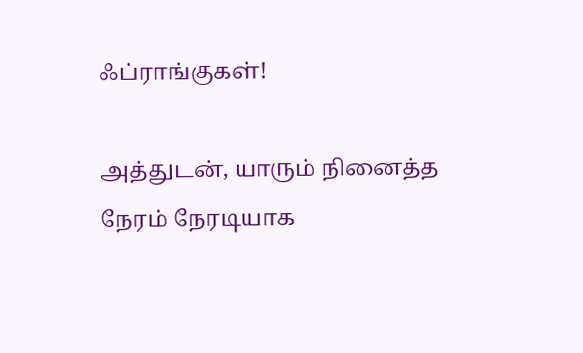ஃப்ராங்குகள்!

அத்துடன், யாரும் நினைத்த நேரம் நேரடியாக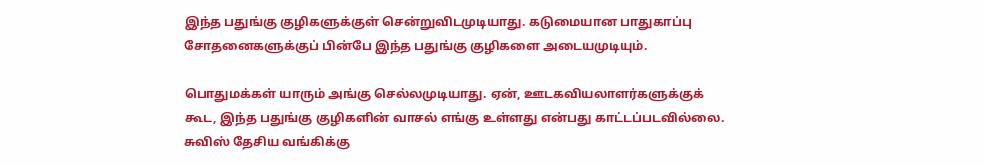இந்த பதுங்கு குழிகளுக்குள் சென்றுவிடமுடியாது. கடுமையான பாதுகாப்பு சோதனைகளுக்குப் பின்பே இந்த பதுங்கு குழிகளை அடையமுடியும்.

பொதுமக்கள் யாரும் அங்கு செல்லமுடியாது. ஏன், ஊடகவியலாளர்களுக்குக் கூட, இந்த பதுங்கு குழிகளின் வாசல் எங்கு உள்ளது என்பது காட்டப்படவில்லை.
சுவிஸ் தேசிய வங்கிக்கு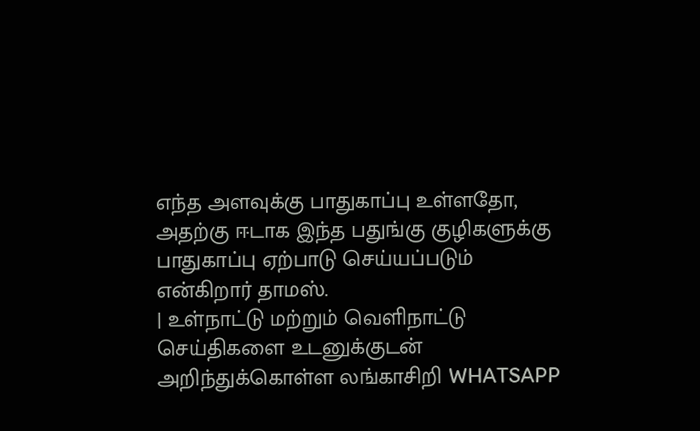எந்த அளவுக்கு பாதுகாப்பு உள்ளதோ, அதற்கு ஈடாக இந்த பதுங்கு குழிகளுக்கு பாதுகாப்பு ஏற்பாடு செய்யப்படும் என்கிறார் தாமஸ்.
| உள்நாட்டு மற்றும் வெளிநாட்டு செய்திகளை உடனுக்குடன் அறிந்துக்கொள்ள லங்காசிறி WHATSAPP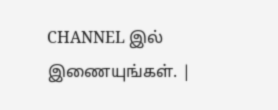CHANNEL இல் இணையுங்கள். |